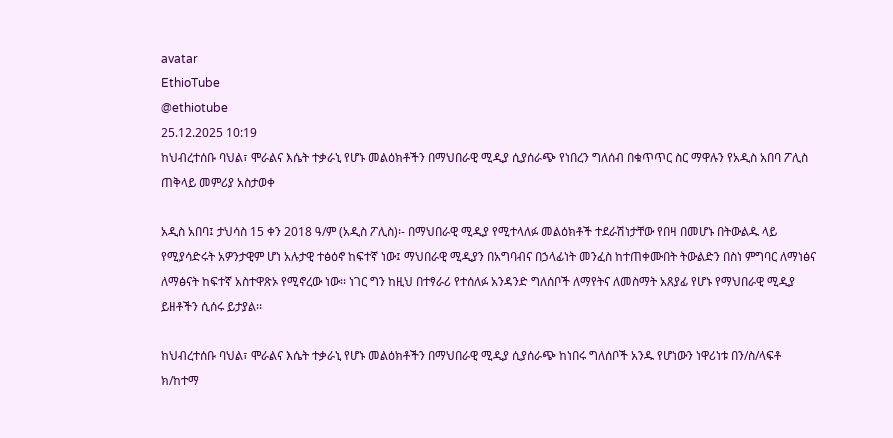avatar
EthioTube
@ethiotube
25.12.2025 10:19
ከህብረተሰቡ ባህል፣ ሞራልና እሴት ተቃራኒ የሆኑ መልዕክቶችን በማህበራዊ ሚዲያ ሲያሰራጭ የነበረን ግለሰብ በቁጥጥር ስር ማዋሉን የአዲስ አበባ ፖሊስ ጠቅላይ መምሪያ አስታወቀ

አዲስ አበባ፤ ታህሳስ 15 ቀን 2018 ዓ/ም (አዲስ ፖሊስ)፡- በማህበራዊ ሚዲያ የሚተላለፉ መልዕክቶች ተደራሽነታቸው የበዛ በመሆኑ በትውልዱ ላይ የሚያሳድሩት አዎንታዊም ሆነ አሉታዊ ተፅዕኖ ከፍተኛ ነው፤ ማህበራዊ ሚዲያን በአግባብና በኃላፊነት መንፈስ ከተጠቀሙበት ትውልድን በስነ ምግባር ለማነፅና ለማፅናት ከፍተኛ አስተዋጽኦ የሚኖረው ነው፡፡ ነገር ግን ከዚህ በተፃራሪ የተሰለፉ አንዳንድ ግለሰቦች ለማየትና ለመስማት አጸያፊ የሆኑ የማህበራዊ ሚዲያ ይዘቶችን ሲሰሩ ይታያል፡፡

ከህብረተሰቡ ባህል፣ ሞራልና እሴት ተቃራኒ የሆኑ መልዕክቶችን በማህበራዊ ሚዲያ ሲያሰራጭ ከነበሩ ግለሰቦች አንዱ የሆነውን ነዋሪነቱ በን/ስ/ላፍቶ ክ/ከተማ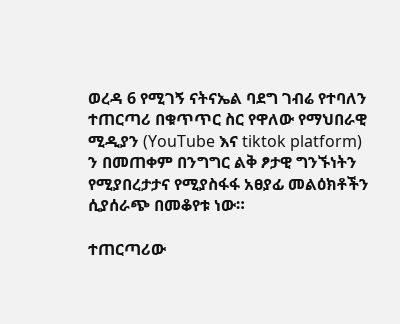ወረዳ 6 የሚገኝ ናትናኤል ባደግ ገብሬ የተባለን ተጠርጣሪ በቁጥጥር ስር የዋለው የማህበራዊ ሚዲያን (YouTube እና tiktok platform) ን በመጠቀም በንግግር ልቅ ፆታዊ ግንኙነትን የሚያበረታታና የሚያስፋፋ አፀያፊ መልዕክቶችን ሲያሰራጭ በመቆየቱ ነው።

ተጠርጣሪው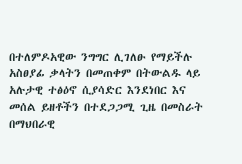በተለምዶአዊው ንግግር ሊገለፁ የማይችሉ አስፀያፊ ቃላትን በመጠቀም በትውልዱ ላይ አሉታዊ ተፅዕኖ ሲያሳድር እንደነበር እና መሰል ይዘቶችን በተደጋጋሚ ጊዜ በመስራት በማህበራዊ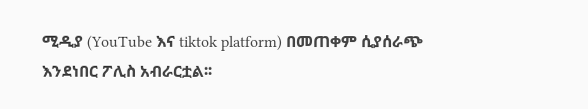ሚዲያ (YouTube እና tiktok platform) በመጠቀም ሲያሰራጭ እንደነበር ፖሊስ አብራርቷል፡፡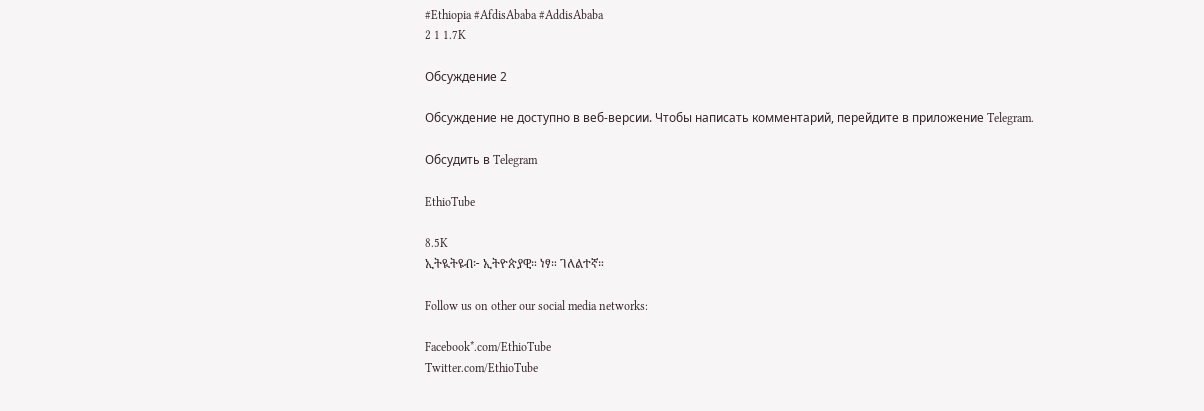#Ethiopia #AfdisAbaba #AddisAbaba
2 1 1.7K

Обсуждение 2

Обсуждение не доступно в веб-версии. Чтобы написать комментарий, перейдите в приложение Telegram.

Обсудить в Telegram

EthioTube

8.5K
ኢትዪትዩብ፦ ኢትዮጵያዊ። ነፃ። ገለልተኛ።

Follow us on other our social media networks:

Facebook*.com/EthioTube
Twitter.com/EthioTube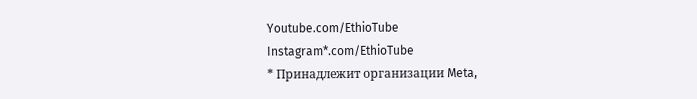Youtube.com/EthioTube
Instagram*.com/EthioTube
* Принадлежит организации Meta,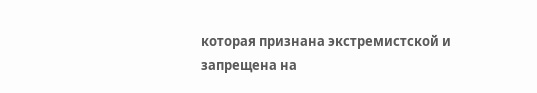которая признана экстремистской и запрещена на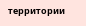территории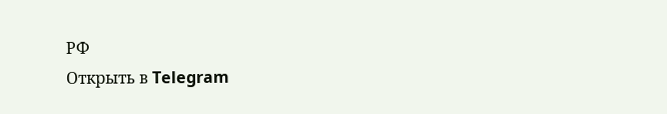РФ
Открыть в Telegram